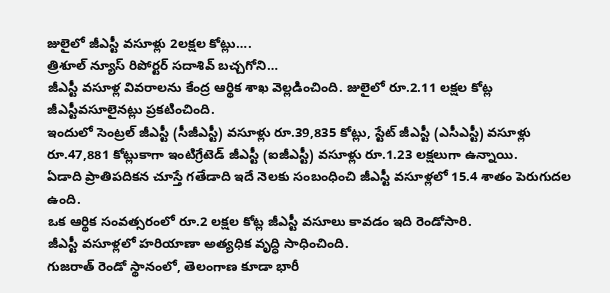జులైలో జీఎస్టీ వసూళ్లు 2లక్షల కోట్లు….
త్రిశూల్ న్యూస్ రిపోర్టర్ సదాశివ్ బచ్చగోని…
జీఎస్టీ వసూళ్ల వివరాలను కేంద్ర ఆర్థిక శాఖ వెల్లడించింది. జులైలో రూ.2.11 లక్షల కోట్ల జీఎస్టీవసూలైనట్లు ప్రకటించింది.
ఇందులో సెంట్రల్ జీఎస్టీ (సీజీఎస్టీ) వసూళ్లు రూ.39,835 కోట్లు, స్టేట్ జీఎస్టీ (ఎసీఎస్టీ) వసూళ్లు రూ.47,881 కోట్లుకాగా ఇంటిగ్రేటెడ్ జీఎస్టీ (ఐజీఎస్టీ) వసూళ్లు రూ.1.23 లక్షలుగా ఉన్నాయి.
ఏడాది ప్రాతిపదికన చూస్తే గతేడాది ఇదే నెలకు సంబంధించి జీఎస్టీ వసూళ్లలో 15.4 శాతం పెరుగుదల ఉంది.
ఒక ఆర్థిక సంవత్సరంలో రూ.2 లక్షల కోట్ల జీఎస్టీ వసూలు కావడం ఇది రెండోసారి.
జీఎస్టీ వసూళ్లలో హరియాణా అత్యధిక వృద్ధి సాధించింది.
గుజరాత్ రెండో స్థానంలో, తెలంగాణ కూడా భారీ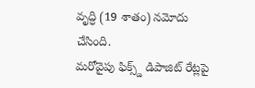వృద్ధి (19 శాతం) నమోదు చేసింది.
మరోవైపు ఫిక్స్డ్ డిపాజిట్ రేట్లపై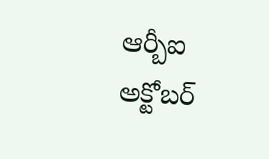ఆర్బీఐ అక్టోబర్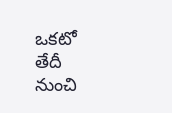ఒకటో తేదీ నుంచి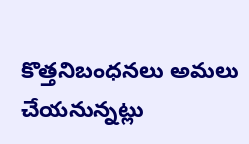కొత్తనిబంధనలు అమలు చేయనున్నట్లు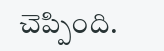చెప్పింది.